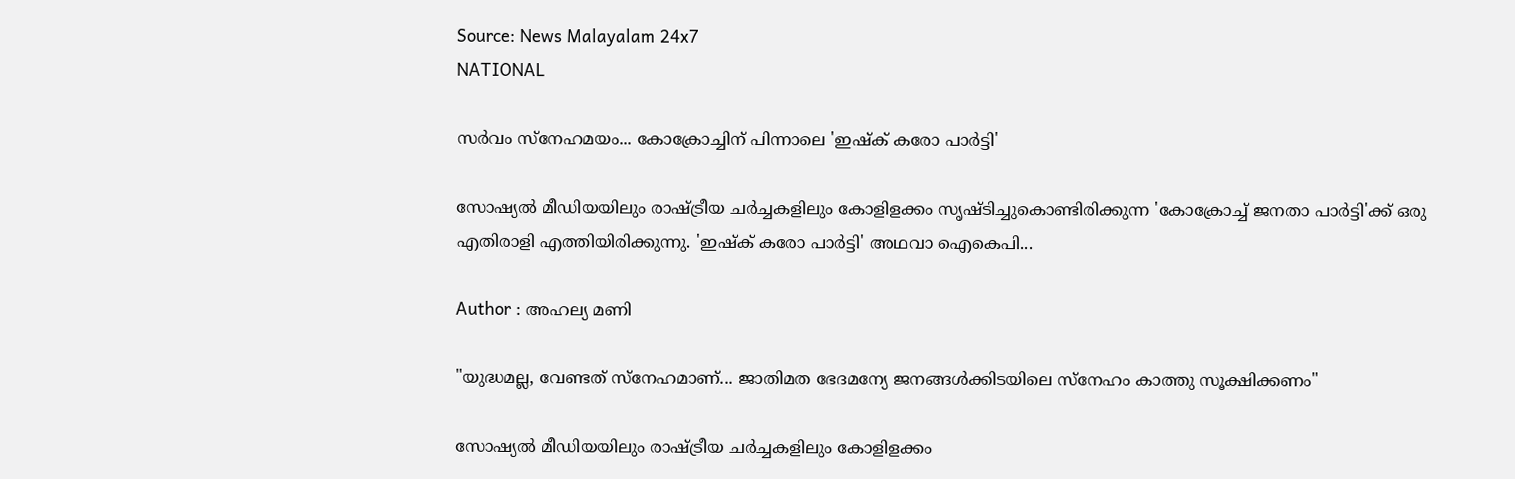Source: News Malayalam 24x7
NATIONAL

സർവം സ്നേഹമയം... കോക്രോച്ചിന് പിന്നാലെ 'ഇഷ്ക് കരോ പാർട്ടി'

സോഷ്യൽ മീഡിയയിലും രാഷ്ട്രീയ ചർച്ചകളിലും കോളിളക്കം സൃഷ്ടിച്ചുകൊണ്ടിരിക്കുന്ന 'കോക്രോച്ച് ജനതാ പാർട്ടി'ക്ക് ഒരു എതിരാളി എത്തിയിരിക്കുന്നു. 'ഇഷ്ക് കരോ പാർട്ടി' അഥവാ ഐകെപി...

Author : അഹല്യ മണി

"യുദ്ധമല്ല, വേണ്ടത് സ്നേഹമാണ്... ജാതിമത ഭേദമന്യേ ജനങ്ങൾക്കിടയിലെ സ്‌നേഹം കാത്തു സൂക്ഷിക്കണം"

സോഷ്യൽ മീഡിയയിലും രാഷ്ട്രീയ ചർച്ചകളിലും കോളിളക്കം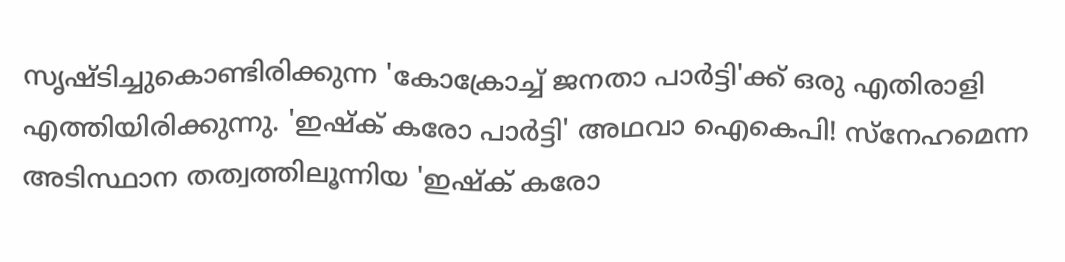സൃഷ്ടിച്ചുകൊണ്ടിരിക്കുന്ന 'കോക്രോച്ച് ജനതാ പാർട്ടി'ക്ക് ഒരു എതിരാളി എത്തിയിരിക്കുന്നു. 'ഇഷ്ക് കരോ പാർട്ടി' അഥവാ ഐകെപി! സ്നേഹമെന്ന അടിസ്ഥാന തത്വത്തിലൂന്നിയ 'ഇഷ്ക് കരോ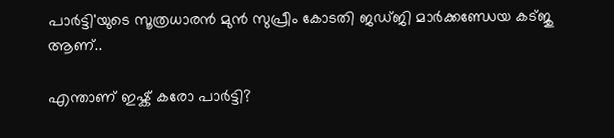പാർട്ടി'യുടെ സൂത്രധാരൻ മുൻ സുപ്രീം കോടതി ജഡ്ജി മാർക്കണ്ഡേയ കട്ജു ആണ്..

എന്താണ് ഇഷ്ക് കരോ പാർട്ടി?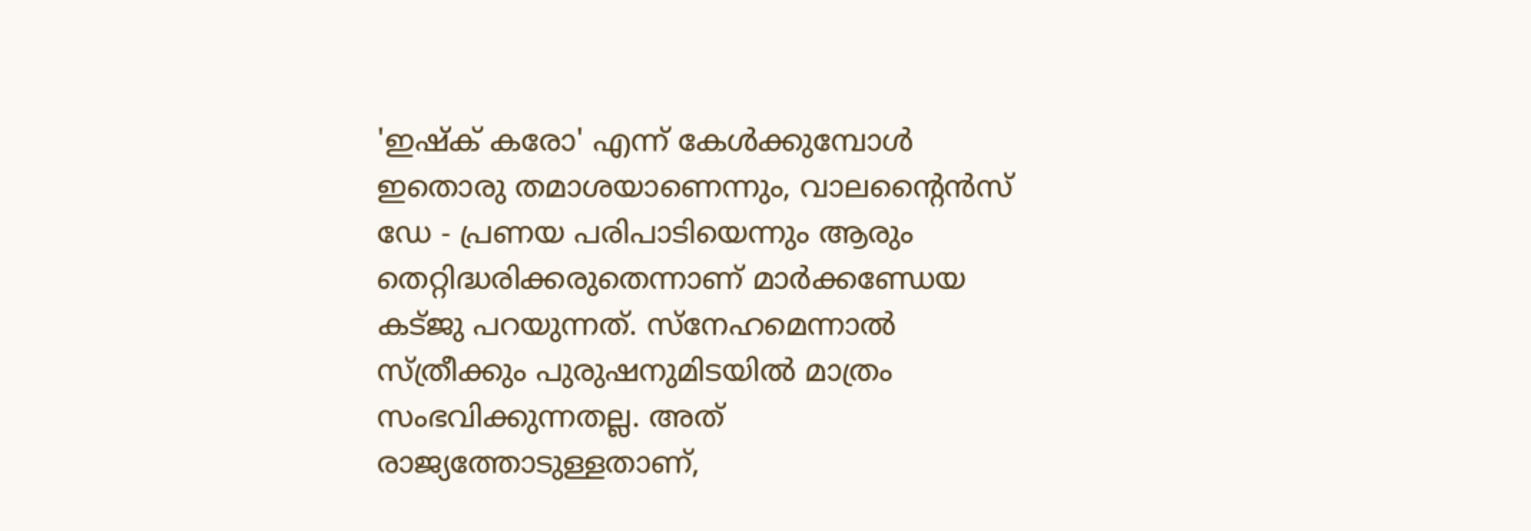'ഇഷ്ക് കരോ' എന്ന് കേൾക്കുമ്പോൾ ഇതൊരു തമാശയാണെന്നും, വാലന്റൈൻസ് ഡേ - പ്രണയ പരിപാടിയെന്നും ആരും തെറ്റിദ്ധരിക്കരുതെന്നാണ് മാർക്കണ്ഡേയ കട്ജു പറയുന്നത്. സ്നേഹമെന്നാൽ സ്ത്രീക്കും പുരുഷനുമിടയിൽ മാത്രം സംഭവിക്കുന്നതല്ല. അത് രാജ്യത്തോടുള്ളതാണ്,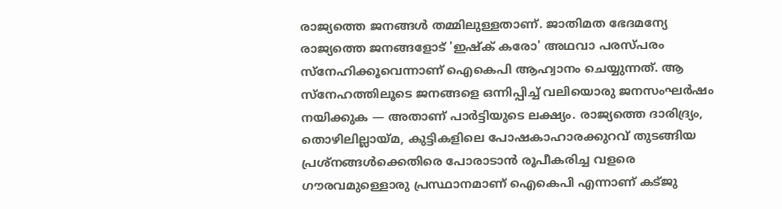രാജ്യത്തെ ജനങ്ങൾ തമ്മിലുള്ളതാണ്. ജാതിമത ഭേദമന്യേ രാജ്യത്തെ ജനങ്ങളോട് 'ഇഷ്ക് കരോ' അഥവാ പരസ്പരം സ്നേഹിക്കൂവെന്നാണ് ഐകെപി ആഹ്വാനം ചെയ്യുന്നത്. ആ സ്നേഹത്തിലൂടെ ജനങ്ങളെ ഒന്നിപ്പിച്ച് വലിയൊരു ജനസംഘർഷം നയിക്കുക — അതാണ് പാർട്ടിയുടെ ലക്ഷ്യം. രാജ്യത്തെ ദാരിദ്ര്യം, തൊഴിലില്ലായ്മ, കുട്ടികളിലെ പോഷകാഹാരക്കുറവ് തുടങ്ങിയ പ്രശ്നങ്ങൾക്കെതിരെ പോരാടാൻ രൂപീകരിച്ച വളരെ ഗൗരവമുള്ളൊരു പ്രസ്ഥാനമാണ് ഐകെപി എന്നാണ് കട്ജു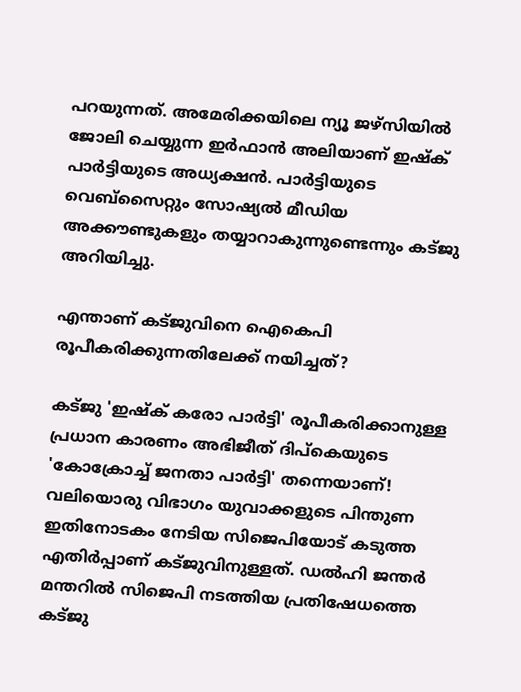പറയുന്നത്. അമേരിക്കയിലെ ന്യൂ ജഴ്‌സിയില്‍ ജോലി ചെയ്യുന്ന ഇര്‍ഫാന്‍ അലിയാണ് ഇഷ്‌ക് പാര്‍ട്ടിയുടെ അധ്യക്ഷൻ. പാര്‍ട്ടിയുടെ വെബ്‌സൈറ്റും സോഷ്യല്‍ മീഡിയ അക്കൗണ്ടുകളും തയ്യാറാകുന്നുണ്ടെന്നും കട്ജു അറിയിച്ചു.

എന്താണ് കട്ജുവിനെ ഐകെപി രൂപീകരിക്കുന്നതിലേക്ക് നയിച്ചത്?

കട്ജു 'ഇഷ്ക് കരോ പാ‍ർട്ടി' രൂപീകരിക്കാനുള്ള പ്രധാന കാരണം അഭിജീത് ദിപ്കെയുടെ 'കോക്രോച്ച് ജനതാ പാ‍ർട്ടി' തന്നെയാണ്! വലിയൊരു വിഭാഗം യുവാക്കളുടെ പിന്തുണ ഇതിനോടകം നേടിയ സിജെപിയോട് കടുത്ത എതിർപ്പാണ് കട്ജുവിനുള്ളത്. ഡൽഹി ജന്തർ മന്തറിൽ സിജെപി നടത്തിയ പ്രതിഷേധത്തെ കട്ജു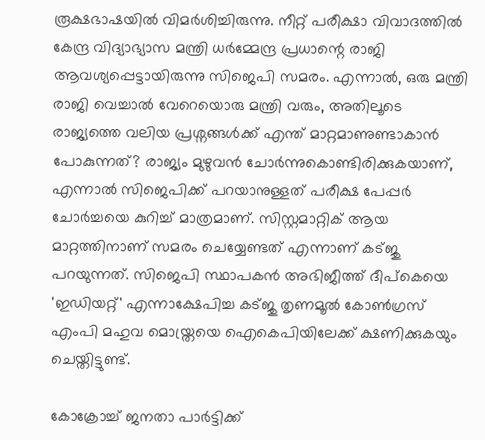രൂക്ഷഭാഷയിൽ വിമ‍ർശിച്ചിരുന്നു. നീറ്റ് പരീക്ഷാ വിവാദത്തിൽ കേന്ദ്ര വിദ്യാഭ്യാസ മന്ത്രി ധർമ്മേന്ദ്ര പ്രധാന്റെ രാജി ആവശ്യപ്പെട്ടായിരുന്നു സിജെപി സമരം. എന്നാൽ, ഒരു മന്ത്രി രാജി വെച്ചാൽ വേറെയൊരു മന്ത്രി വരും, അതിലൂടെ രാജ്യത്തെ വലിയ പ്രശ്നങ്ങൾക്ക് എന്ത് മാറ്റമാണുണ്ടാകാൻ പോകുന്നത്? രാജ്യം മുഴുവൻ ചോർന്നുകൊണ്ടിരിക്കുകയാണ്, എന്നാൽ സിജെപിക്ക് പറയാനുള്ളത് പരീക്ഷ പേപ്പർ ചോർച്ചയെ കുറിച്ച് മാത്രമാണ്. സിസ്റ്റമാറ്റിക് ആയ മാറ്റത്തിനാണ് സമരം ചെയ്യേണ്ടത് എന്നാണ് കട്ജു പറയുന്നത്. സിജെപി സ്ഥാപകൻ അഭിജീത്ത് ദീപ്കെയെ 'ഇഡിയറ്റ്' എന്നാക്ഷേപിച്ച കട്‍ജു തൃണമൂൽ കോൺഗ്രസ് എംപി മഹുവ മൊയ്ത്രയെ ഐകെപിയിലേക്ക് ക്ഷണിക്കുകയും ചെയ്തിട്ടുണ്ട്.

കോക്രോച്ച് ജനതാ പാർട്ടിക്ക്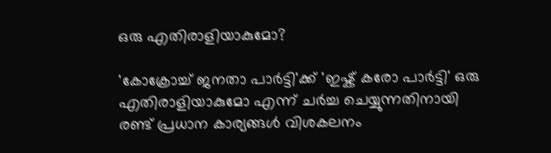ഒരു എതിരാളിയാകുമോ?

'കോക്രോച്ച് ജനതാ പാർട്ടി'ക്ക് 'ഇഷ്ക് കരോ പാ‍ർട്ടി' ഒരു എതിരാളിയാകുമോ എന്ന് ചർച്ച ചെയ്യുന്നതിനായി രണ്ട് പ്രധാന കാര്യങ്ങൾ വിശകലനം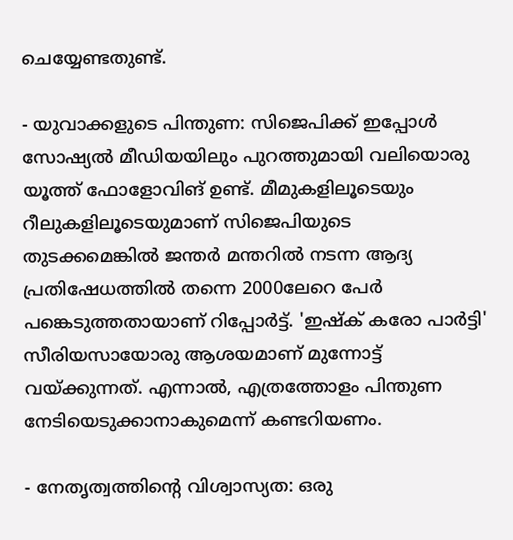ചെയ്യേണ്ടതുണ്ട്.

- യുവാക്കളുടെ പിന്തുണ: സിജെപിക്ക് ഇപ്പോൾ സോഷ്യൽ മീഡിയയിലും പുറത്തുമായി വലിയൊരു യൂത്ത് ഫോളോവിങ് ഉണ്ട്. മീമുകളിലൂടെയും റീലുകളിലൂടെയുമാണ് സിജെപിയുടെ തുടക്കമെങ്കിൽ ജന്തർ മന്തറിൽ നടന്ന ആദ്യ പ്രതിഷേധത്തിൽ തന്നെ 2000ലേറെ പേർ പങ്കെടുത്തതായാണ് റിപ്പോർട്ട്. 'ഇഷ്ക് കരോ പാർട്ടി' സീരിയസായോരു ആശയമാണ് മുന്നോട്ട് വയ്ക്കുന്നത്. എന്നാൽ, എത്രത്തോളം പിന്തുണ നേടിയെടുക്കാനാകുമെന്ന് കണ്ടറിയണം.

- നേതൃത്വത്തിന്റെ വിശ്വാസ്യത: ഒരു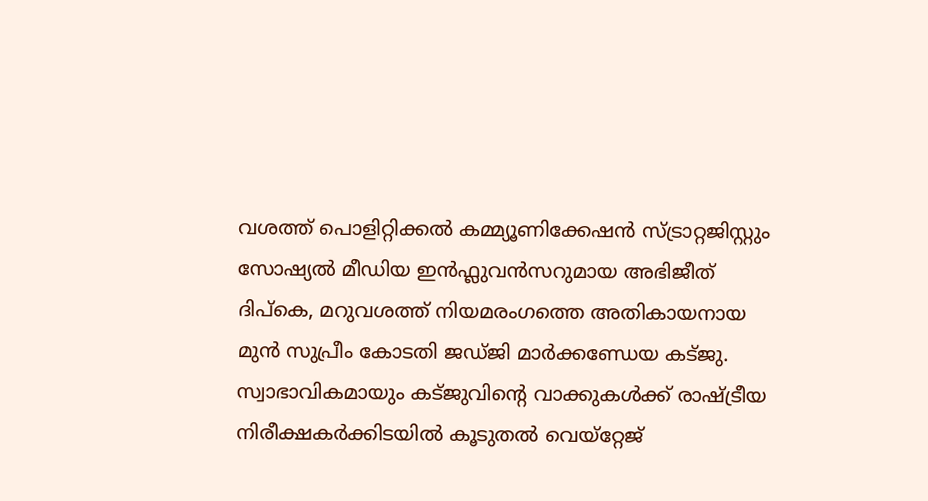വശത്ത് പൊളിറ്റിക്കൽ കമ്മ്യൂണിക്കേഷൻ സ്ട്രാറ്റജിസ്റ്റും സോഷ്യൽ മീഡിയ ഇൻഫ്ലുവൻസറുമായ അഭിജീത് ദിപ്കെ, മറുവശത്ത് നിയമരംഗത്തെ അതികായനായ മുൻ സുപ്രീം കോടതി ജഡ്ജി മാർക്കണ്ഡേയ കട്ജു. സ്വാഭാവികമായും കട്ജുവിന്റെ വാക്കുകൾക്ക് രാഷ്ട്രീയ നിരീക്ഷകർക്കിടയിൽ കൂടുതൽ വെയ്റ്റേജ്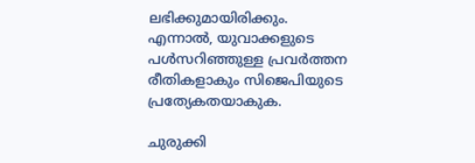ലഭിക്കുമായിരിക്കും. എന്നാൽ, യുവാക്കളുടെ പൾസറിഞ്ഞുള്ള പ്രവർത്തന രീതികളാകും സിജെപിയുടെ പ്രത്യേകതയാകുക.

ചുരുക്കി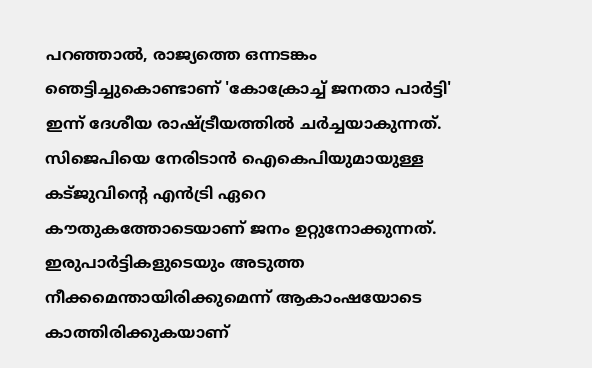പറഞ്ഞാൽ, രാജ്യത്തെ ഒന്നടങ്കം ഞെട്ടിച്ചുകൊണ്ടാണ് 'കോക്രോച്ച് ജനതാ പാർട്ടി' ഇന്ന് ദേശീയ രാഷ്ട്രീയത്തിൽ ചർച്ചയാകുന്നത്. സിജെപിയെ നേരിടാൻ ഐകെപിയുമായുള്ള കട്ജുവിൻ്റെ എൻട്രി ഏറെ കൗതുകത്തോടെയാണ് ജനം ഉറ്റുനോക്കുന്നത്. ഇരുപാർട്ടികളുടെയും അടുത്ത നീക്കമെന്തായിരിക്കുമെന്ന് ആകാംഷയോടെ കാത്തിരിക്കുകയാണ്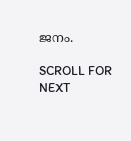ജനം.

SCROLL FOR NEXT